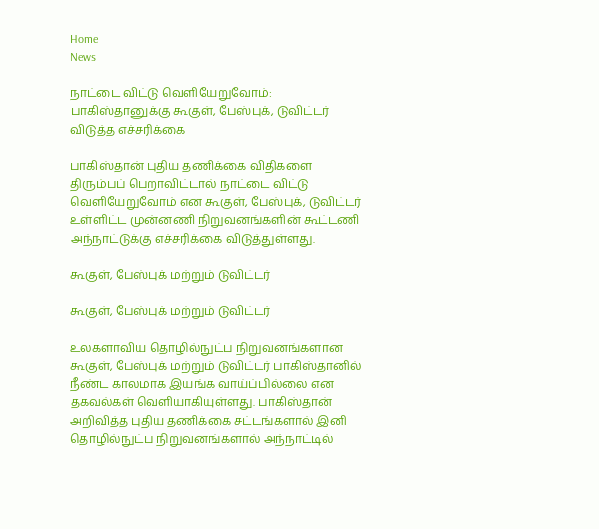Home
News

நாட்டை விட்டு வெளியேறுவோம்: பாகிஸ்தானுக்கு கூகுள், பேஸ்புக், டுவிட்டர் விடுத்த எச்சரிக்கை

பாகிஸ்தான் புதிய தணிக்கை விதிகளை திரும்பப் பெறாவிட்டால் நாட்டை விட்டு வெளியேறுவோம் என கூகுள், பேஸ்புக், டுவிட்டர் உள்ளிட்ட முன்னணி நிறுவனங்களின் கூட்டணி அந்நாட்டுக்கு எச்சரிக்கை விடுத்துள்ளது.

கூகுள், பேஸ்புக் மற்றும் டுவிட்டர்

கூகுள், பேஸ்புக் மற்றும் டுவிட்டர்

உலகளாவிய தொழில்நுட்ப நிறுவனங்களான கூகுள், பேஸ்புக் மற்றும் டுவிட்டர் பாகிஸ்தானில் நீண்ட காலமாக இயங்க வாய்ப்பில்லை என தகவல்கள் வெளியாகியுள்ளது. பாகிஸ்தான் அறிவித்த புதிய தணிக்கை சட்டங்களால் இனி தொழில்நுட்ப நிறுவனங்களால் அந்நாட்டில்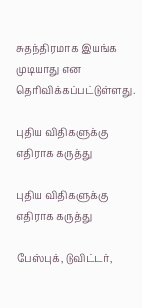சுதந்திரமாக இயங்க முடியாது என தெரிவிக்கப்பட்டுள்ளது.

புதிய விதிகளுக்கு எதிராக கருத்து

புதிய விதிகளுக்கு எதிராக கருத்து

பேஸ்புக், டுவிட்டர்,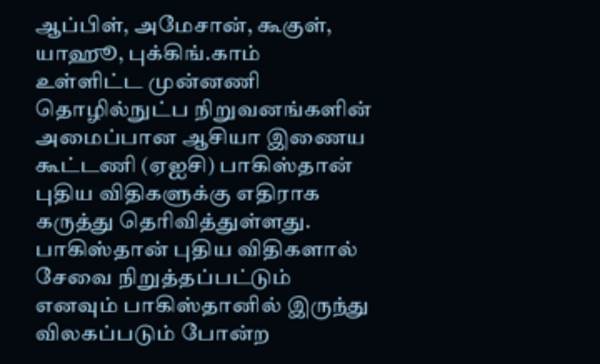ஆப்பிள், அமேசான், கூகுள், யாஹூ, புக்கிங்.காம் உள்ளிட்ட முன்னணி தொழில்நுட்ப நிறுவனங்களின் அமைப்பான ஆசியா இணைய கூட்டணி (ஏஐசி) பாகிஸ்தான் புதிய விதிகளுக்கு எதிராக கருத்து தெரிவித்துள்ளது. பாகிஸ்தான் புதிய விதிகளால் சேவை நிறுத்தப்பட்டும் எனவும் பாகிஸ்தானில் இருந்து விலகப்படும் போன்ற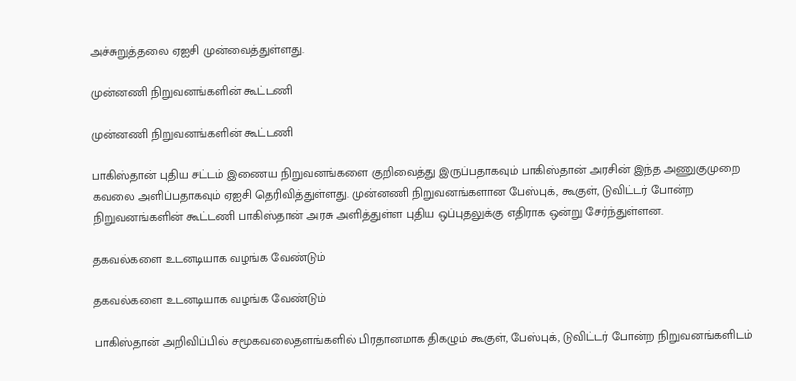அச்சுறுத்தலை ஏஐசி முன்வைத்துள்ளது.

முன்னணி நிறுவனங்களின் கூட்டணி

முன்னணி நிறுவனங்களின் கூட்டணி

பாகிஸ்தான் புதிய சட்டம் இணைய நிறுவனங்களை குறிவைத்து இருப்பதாகவும் பாகிஸ்தான் அரசின் இந்த அணுகுமுறை கவலை அளிப்பதாகவும் ஏஐசி தெரிவித்துள்ளது. முன்னணி நிறுவனங்களான பேஸ்புக், கூகுள், டுவிட்டர் போன்ற நிறுவனங்களின் கூட்டணி பாகிஸ்தான் அரசு அளித்துள்ள புதிய ஒப்புதலுக்கு எதிராக ஒன்று சேர்ந்துள்ளன.

தகவல்களை உடனடியாக வழங்க வேண்டும்

தகவல்களை உடனடியாக வழங்க வேண்டும்

பாகிஸ்தான் அறிவிப்பில் சமூகவலைதளங்களில் பிரதானமாக திகழும் கூகுள், பேஸ்புக், டுவிட்டர் போன்ற நிறுவனங்களிடம்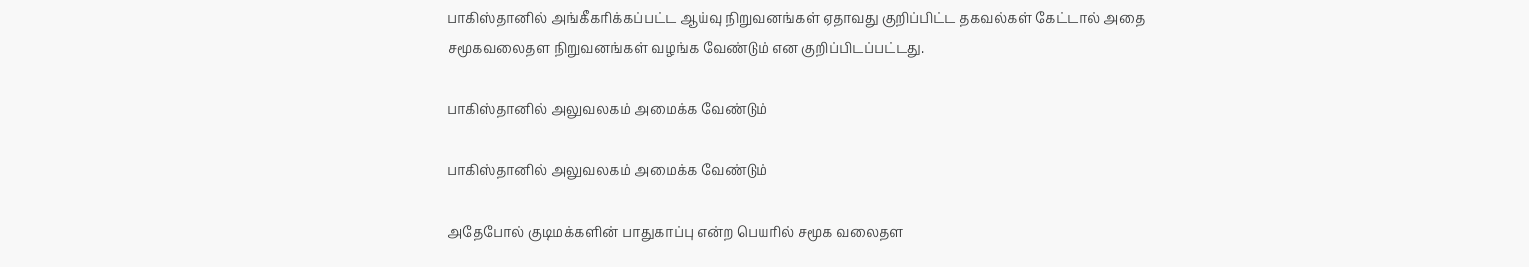பாகிஸ்தானில் அங்கீகரிக்கப்பட்ட ஆய்வு நிறுவனங்கள் ஏதாவது குறிப்பிட்ட தகவல்கள் கேட்டால் அதை சமூகவலைதள நிறுவனங்கள் வழங்க வேண்டும் என குறிப்பிடப்பட்டது.

பாகிஸ்தானில் அலுவலகம் அமைக்க வேண்டும்

பாகிஸ்தானில் அலுவலகம் அமைக்க வேண்டும்

அதேபோல் குடிமக்களின் பாதுகாப்பு என்ற பெயரில் சமூக வலைதள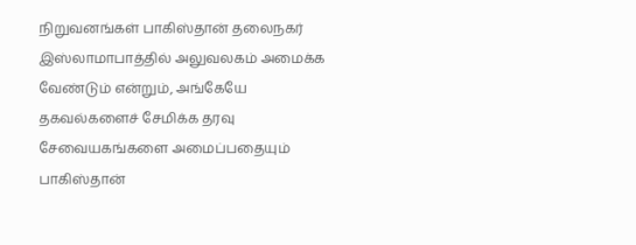நிறுவனங்கள் பாகிஸ்தான் தலைநகர் இஸ்லாமாபாத்தில் அலுவலகம் அமைக்க வேண்டும் என்றும், அங்கேயே தகவல்களைச் சேமிக்க தரவு சேவையகங்களை அமைப்பதையும் பாகிஸ்தான்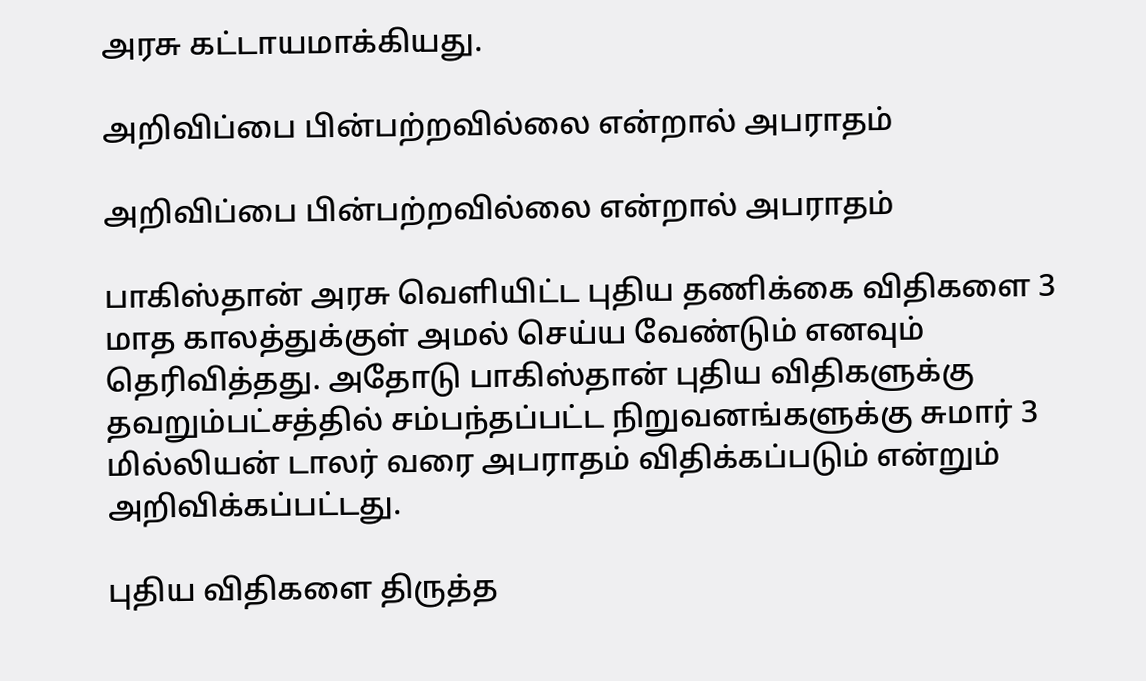அரசு கட்டாயமாக்கியது.

அறிவிப்பை பின்பற்றவில்லை என்றால் அபராதம்

அறிவிப்பை பின்பற்றவில்லை என்றால் அபராதம்

பாகிஸ்தான் அரசு வெளியிட்ட புதிய தணிக்கை விதிகளை 3 மாத காலத்துக்குள் அமல் செய்ய வேண்டும் எனவும் தெரிவித்தது. அதோடு பாகிஸ்தான் புதிய விதிகளுக்கு தவறும்பட்சத்தில் சம்பந்தப்பட்ட நிறுவனங்களுக்கு சுமார் 3 மில்லியன் டாலர் வரை அபராதம் விதிக்கப்படும் என்றும் அறிவிக்கப்பட்டது.

புதிய விதிகளை திருத்த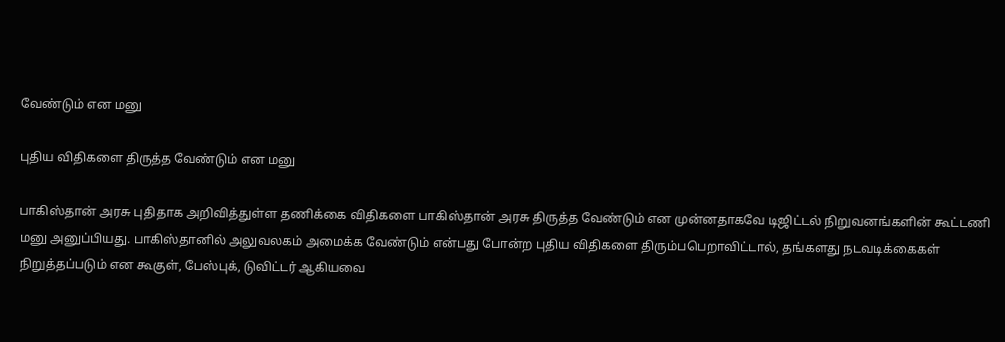வேண்டும் என மனு

புதிய விதிகளை திருத்த வேண்டும் என மனு

பாகிஸ்தான் அரசு புதிதாக அறிவித்துள்ள தணிக்கை விதிகளை பாகிஸ்தான் அரசு திருத்த வேண்டும் என முன்னதாகவே டிஜிட்டல் நிறுவனங்களின் கூட்டணி மனு அனுப்பியது. பாகிஸ்தானில் அலுவலகம் அமைக்க வேண்டும் என்பது போன்ற புதிய விதிகளை திரும்பபெறாவிட்டால், தங்களது நடவடிக்கைகள் நிறுத்தப்படும் என கூகுள், பேஸ்புக், டுவிட்டர் ஆகியவை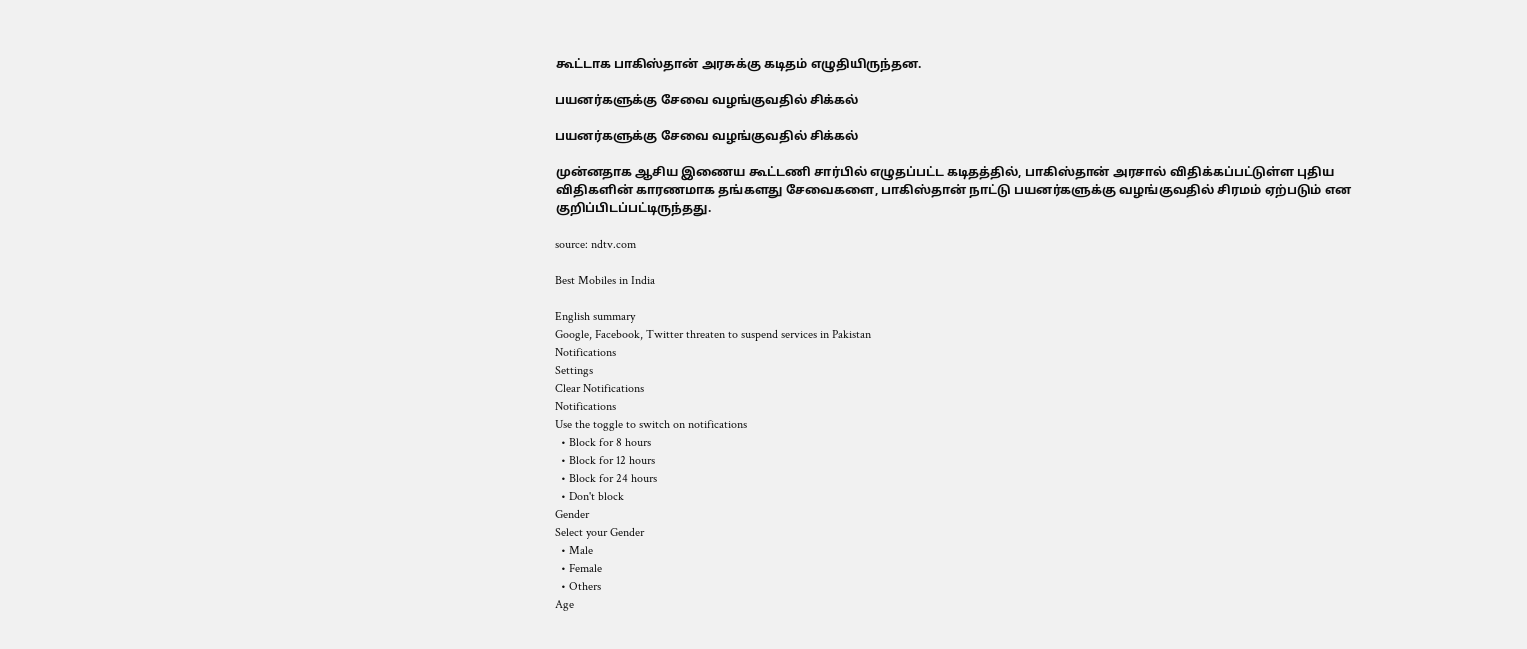கூட்டாக பாகிஸ்தான் அரசுக்கு கடிதம் எழுதியிருந்தன.

பயனர்களுக்கு சேவை வழங்குவதில் சிக்கல்

பயனர்களுக்கு சேவை வழங்குவதில் சிக்கல்

முன்னதாக ஆசிய இணைய கூட்டணி சார்பில் எழுதப்பட்ட கடிதத்தில், பாகிஸ்தான் அரசால் விதிக்கப்பட்டுள்ள புதிய விதிகளின் காரணமாக தங்களது சேவைகளை, பாகிஸ்தான் நாட்டு பயனர்களுக்கு வழங்குவதில் சிரமம் ஏற்படும் என குறிப்பிடப்பட்டிருந்தது.

source: ndtv.com

Best Mobiles in India

English summary
Google, Facebook, Twitter threaten to suspend services in Pakistan
Notifications
Settings
Clear Notifications
Notifications
Use the toggle to switch on notifications
  • Block for 8 hours
  • Block for 12 hours
  • Block for 24 hours
  • Don't block
Gender
Select your Gender
  • Male
  • Female
  • Others
Age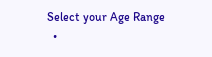Select your Age Range
  •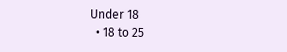Under 18
  • 18 to 25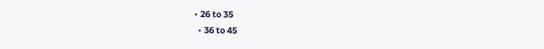• 26 to 35
  • 36 to 45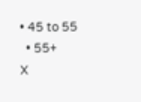• 45 to 55
  • 55+
X